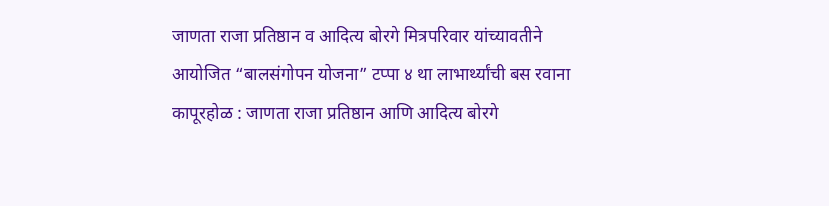जाणता राजा प्रतिष्ठान व आदित्य बोरगे मित्रपरिवार यांच्यावतीने आयोजित “बालसंगोपन योजना” टप्पा ४ था लाभार्थ्यांची बस रवाना
कापूरहोळ : जाणता राजा प्रतिष्ठान आणि आदित्य बोरगे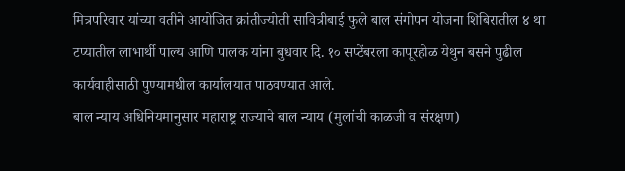मित्रपरिवार यांच्या वतीने आयोजित क्रांतीज्योती सावित्रीबाई फुले बाल संगोपन योजना शिबिरातील ४ था टप्यातील लाभार्थी पाल्य आणि पालक यांना बुधवार दि. १० सप्टेंबरला कापूरहोळ येथुन बसने पुढील कार्यवाहीसाठी पुण्यामधील कार्यालयात पाठवण्यात आले.
बाल न्याय अधिनियमानुसार महाराष्ट्र राज्याचे बाल न्याय (मुलांची काळजी व संरक्षण)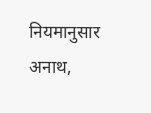नियमानुसार अनाथ,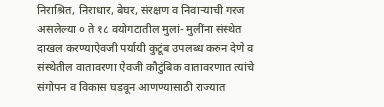निराश्रित, निराधार, बेघर, संरक्षण व निवाऱ्याची गरज असलेल्या ० ते १८ वयोगटातील मुलां- मुलींना संस्थेत दाखल करण्याऐवजी पर्यायी कुटूंब उपलब्ध करुन देणे व संस्थेतील वातावरणा ऐवजी कौटुंबिक वातावरणात त्यांचे संगोपन व विकास घडवून आणण्यासाठी राज्यात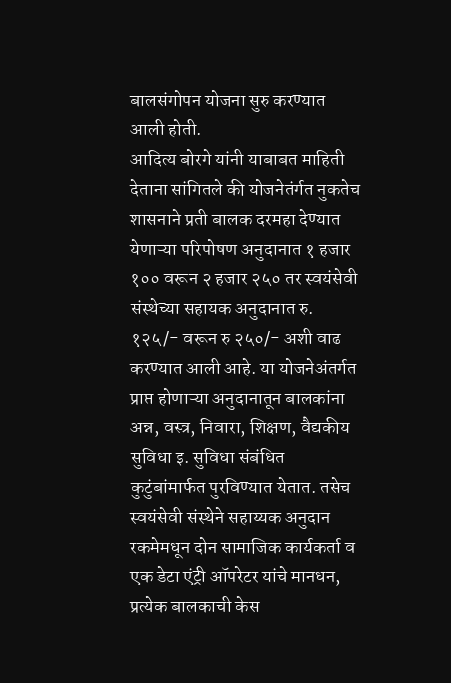बालसंगोपन योजना सुरु करण्यात आली होती.
आदित्य बोरगे यांनी याबाबत माहिती देताना सांगितले की योजनेतंर्गत नुकतेच शासनाने प्रती बालक दरमहा देण्यात येणाऱ्या परिपोषण अनुदानात १ हजार १०० वरून २ हजार २५० तर स्वयंसेवी संस्थेच्या सहायक अनुदानात रु. १२५/- वरून रु २५०/- अशी वाढ करण्यात आली आहे. या योजनेअंतर्गत प्राप्त होणाऱ्या अनुदानातून बालकांना अन्न, वस्त्र, निवारा, शिक्षण, वैद्यकीय सुविधा इ. सुविधा संबंधित कुटुंबांमार्फत पुरविण्यात येतात. तसेच स्वयंसेवी संस्थेने सहाय्यक अनुदान रकमेमधून दोन सामाजिक कार्यकर्ता व एक डेटा एंट्री ऑपरेटर यांचे मानधन, प्रत्येक बालकाची केस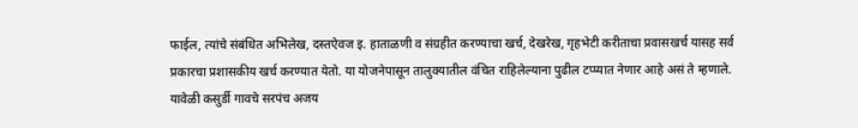फाईल, त्यांचे संबंधित अभिलेख, दस्तऐवज इ. हाताळणी व संग्रहीत करण्याचा खर्च, देखरेख, गृहभेटी करीताचा प्रवासखर्च यासह सर्व प्रकारचा प्रशासकीय खर्च करण्यात येतो. या योजनेपासून तालुक्यातील वंचित राहिलेल्याना पुढील टप्प्यात नेणार आहे असं ते म्हणाले.
यावेळी कसुर्डी गावचे सरपंच अजय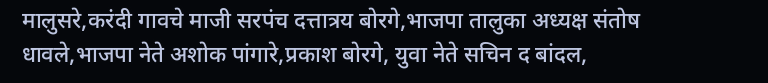मालुसरे,करंदी गावचे माजी सरपंच दत्तात्रय बोरगे,भाजपा तालुका अध्यक्ष संतोष धावले,भाजपा नेते अशोक पांगारे,प्रकाश बोरगे, युवा नेते सचिन द बांदल,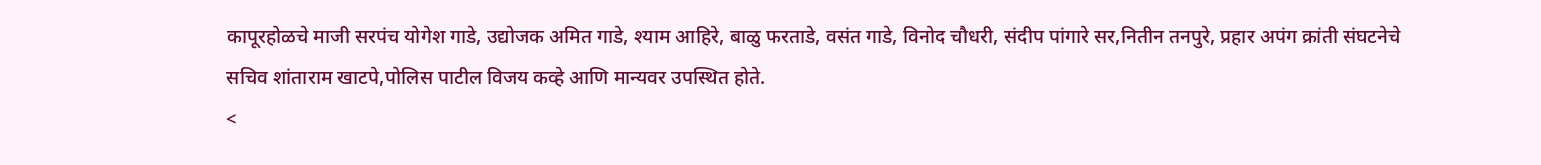कापूरहोळचे माजी सरपंच योगेश गाडे, उद्योजक अमित गाडे, श्याम आहिरे, बाळु फरताडे, वसंत गाडे, विनोद चौधरी, संदीप पांगारे सर,नितीन तनपुरे, प्रहार अपंग क्रांती संघटनेचे सचिव शांताराम खाटपे,पोलिस पाटील विजय कव्हे आणि मान्यवर उपस्थित होते.
<